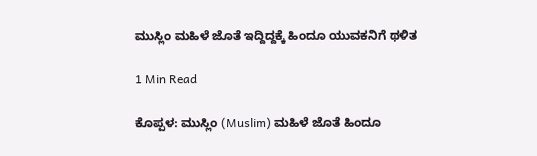ಮುಸ್ಲಿಂ ಮಹಿಳೆ ಜೊತೆ ಇದ್ದಿದ್ದಕ್ಕೆ ಹಿಂದೂ ಯುವಕನಿಗೆ ಥಳಿತ

1 Min Read

ಕೊಪ್ಪಳ: ಮುಸ್ಲಿಂ (Muslim) ಮಹಿಳೆ ಜೊತೆ ಹಿಂದೂ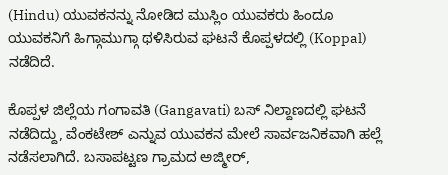(Hindu) ಯುವಕನನ್ನು ನೋಡಿದ ಮುಸ್ಲಿಂ ಯುವಕರು ಹಿಂದೂ ಯುವಕನಿಗೆ ಹಿಗ್ಗಾಮುಗ್ಗಾ ಥಳಿಸಿರುವ ಘಟನೆ ಕೊಪ್ಪಳದಲ್ಲಿ (Koppal) ನಡೆದಿದೆ.

ಕೊಪ್ಪಳ ಜಿಲ್ಲೆಯ ಗಂಗಾವತಿ (Gangavati) ಬಸ್ ನಿಲ್ದಾಣದಲ್ಲಿ ಘಟನೆ ನಡೆದಿದ್ದು, ವೆಂಕಟೇಶ್ ಎನ್ನುವ ಯುವಕನ ಮೇಲೆ ಸಾರ್ವಜನಿಕವಾಗಿ ಹಲ್ಲೆ ನಡೆಸಲಾಗಿದೆ. ಬಸಾಪಟ್ಟಣ ಗ್ರಾಮದ ಅಜ್ಮೀರ್,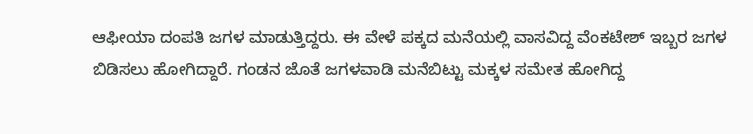ಆಫೀಯಾ ದಂಪತಿ ಜಗಳ ಮಾಡುತ್ತಿದ್ದರು. ಈ ವೇಳೆ ಪಕ್ಕದ ಮನೆಯಲ್ಲಿ ವಾಸವಿದ್ದ ವೆಂಕಟೇಶ್ ಇಬ್ಬರ ಜಗಳ ಬಿಡಿಸಲು ಹೋಗಿದ್ದಾರೆ. ಗಂಡನ ಜೊತೆ ಜಗಳವಾಡಿ ಮನೆಬಿಟ್ಟು ಮಕ್ಕಳ ಸಮೇತ ಹೋಗಿದ್ದ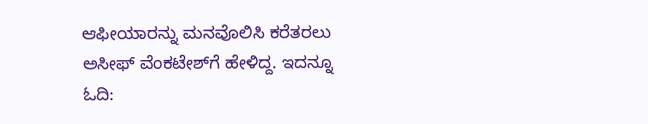ಆಫೀಯಾರನ್ನು ಮನವೊಲಿಸಿ ಕರೆತರಲು ಅಸೀಫ್ ವೆಂಕಟೇಶ್‌ಗೆ ಹೇಳಿದ್ದ. ಇದನ್ನೂ ಓದಿ: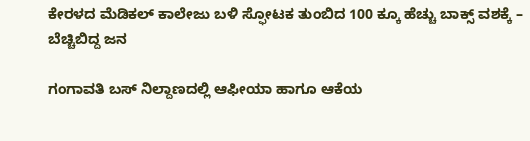ಕೇರಳದ ಮೆಡಿಕಲ್‌ ಕಾಲೇಜು ಬಳಿ ಸ್ಫೋಟಕ ತುಂಬಿದ‌ 100 ಕ್ಕೂ ಹೆಚ್ಚು ಬಾಕ್ಸ್‌ ವಶಕ್ಕೆ – ಬೆಚ್ಚಿಬಿದ್ದ ಜನ

ಗಂಗಾವತಿ ಬಸ್ ನಿಲ್ದಾಣದಲ್ಲಿ ಆಫೀಯಾ ಹಾಗೂ ಆಕೆಯ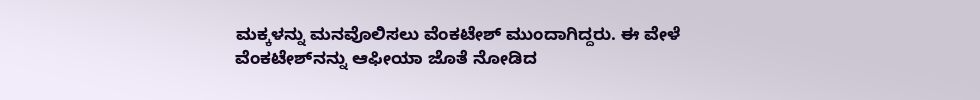ಮಕ್ಕಳನ್ನು ಮನವೊಲಿಸಲು ವೆಂಕಟೇಶ್ ಮುಂದಾಗಿದ್ದರು. ಈ ವೇಳೆ ವೆಂಕಟೇಶ್‌ನನ್ನು ಆಫೀಯಾ ಜೊತೆ ನೋಡಿದ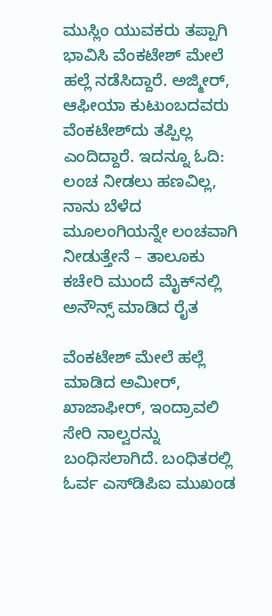ಮುಸ್ಲಿಂ ಯುವಕರು ತಪ್ಪಾಗಿ ಭಾವಿಸಿ ವೆಂಕಟೇಶ್ ಮೇಲೆ ಹಲ್ಲೆ ನಡೆಸಿದ್ದಾರೆ. ಅಜ್ಮೀರ್, ಆಫೀಯಾ ಕುಟುಂಬದವರು ವೆಂಕಟೇಶ್‌ದು ತಪ್ಪಿಲ್ಲ ಎಂದಿದ್ದಾರೆ. ಇದನ್ನೂ ಓದಿ: ಲಂಚ ನೀಡಲು ಹಣವಿಲ್ಲ, ನಾನು ಬೆಳೆದ ಮೂಲಂಗಿಯನ್ನೇ ಲಂಚವಾಗಿ ನೀಡುತ್ತೇನೆ – ತಾಲೂಕು ಕಚೇರಿ ಮುಂದೆ ಮೈಕ್‌ನಲ್ಲಿ ಅನೌನ್ಸ್ ಮಾಡಿದ ರೈತ

ವೆಂಕಟೇಶ್ ಮೇಲೆ ಹಲ್ಲೆ ಮಾಡಿದ ಅಮೀರ್, ಖಾಜಾಫೀರ್, ಇಂದ್ರಾವಲಿ ಸೇರಿ ನಾಲ್ವರನ್ನು ಬಂಧಿಸಲಾಗಿದೆ. ಬಂಧಿತರಲ್ಲಿ ಓರ್ವ ಎಸ್‌ಡಿಪಿಐ ಮುಖಂಡ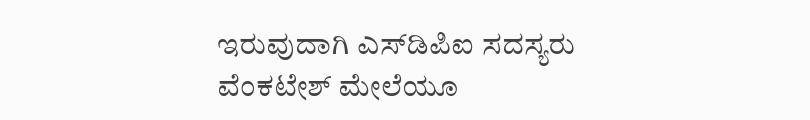ಇರುವುದಾಗಿ ಎಸ್‌ಡಿಪಿಐ ಸದಸ್ಯರು ವೆಂಕಟೇಶ್ ಮೇಲೆಯೂ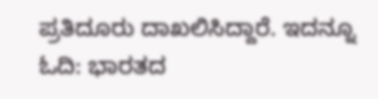ಪ್ರತಿದೂರು ದಾಖಲಿಸಿದ್ದಾರೆ. ಇದನ್ನೂ ಓದಿ: ಭಾರತದ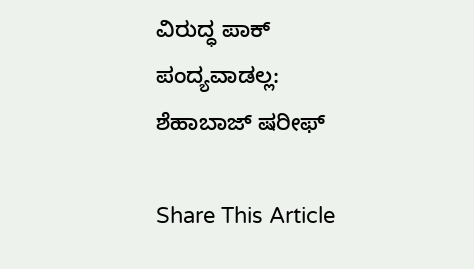ವಿರುದ್ಧ ಪಾಕ್‌ ಪಂದ್ಯವಾಡಲ್ಲ: ಶೆಹಾಬಾಜ್ ಷರೀಫ್

Share This Article